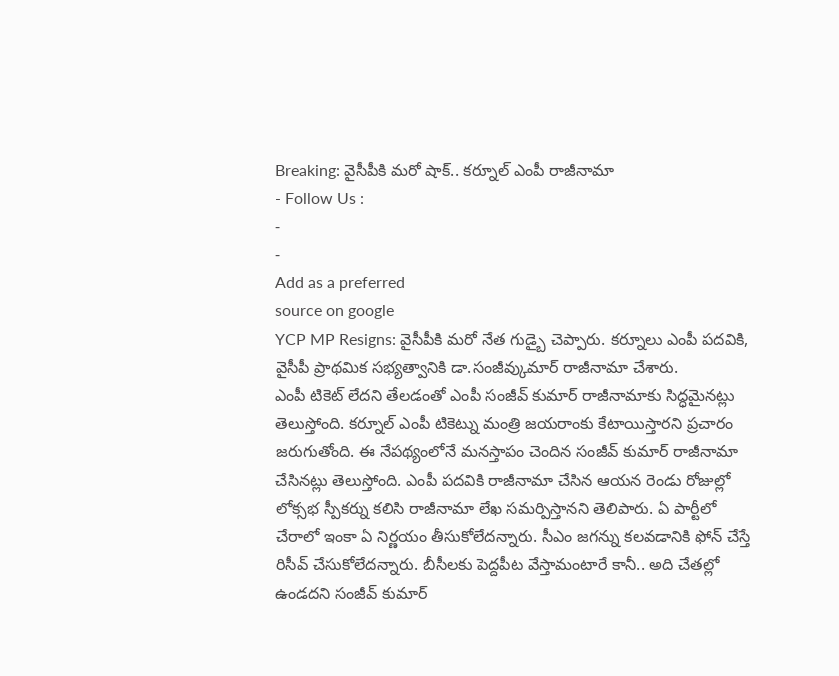Breaking: వైసీపీకి మరో షాక్.. కర్నూల్ ఎంపీ రాజీనామా
- Follow Us :
-
-
Add as a preferred
source on google
YCP MP Resigns: వైసీపీకి మరో నేత గుడ్బై చెప్పారు. కర్నూలు ఎంపీ పదవికి, వైసీపీ ప్రాథమిక సభ్యత్వానికి డా.సంజీవ్కుమార్ రాజీనామా చేశారు.
ఎంపీ టికెట్ లేదని తేలడంతో ఎంపీ సంజీవ్ కుమార్ రాజీనామాకు సిద్ధమైనట్లు తెలుస్తోంది. కర్నూల్ ఎంపీ టికెట్ను మంత్రి జయరాంకు కేటాయిస్తారని ప్రచారం జరుగుతోంది. ఈ నేపథ్యంలోనే మనస్తాపం చెందిన సంజీవ్ కుమార్ రాజీనామా చేసినట్లు తెలుస్తోంది. ఎంపీ పదవికి రాజీనామా చేసిన ఆయన రెండు రోజుల్లో లోక్సభ స్పీకర్ను కలిసి రాజీనామా లేఖ సమర్పిస్తానని తెలిపారు. ఏ పార్టీలో చేరాలో ఇంకా ఏ నిర్ణయం తీసుకోలేదన్నారు. సీఎం జగన్ను కలవడానికి ఫోన్ చేస్తే రిసీవ్ చేసుకోలేదన్నారు. బీసీలకు పెద్దపీట వేస్తామంటారే కానీ.. అది చేతల్లో ఉండదని సంజీవ్ కుమార్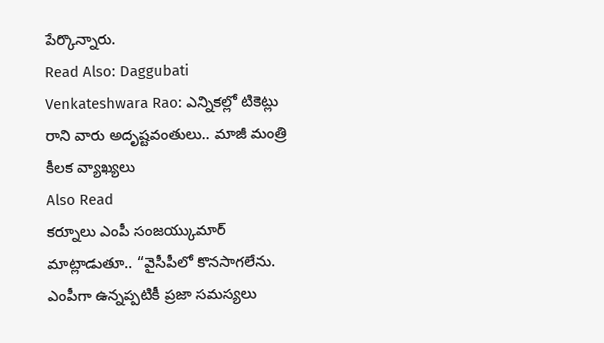పేర్కొన్నారు.
Read Also: Daggubati Venkateshwara Rao: ఎన్నికల్లో టికెట్లు రాని వారు అదృష్టవంతులు.. మాజీ మంత్రి కీలక వ్యాఖ్యలు
Also Read
కర్నూలు ఎంపీ సంజయ్కుమార్ మాట్లాడుతూ.. “వైసీపీలో కొనసాగలేను. ఎంపీగా ఉన్నప్పటికీ ప్రజా సమస్యలు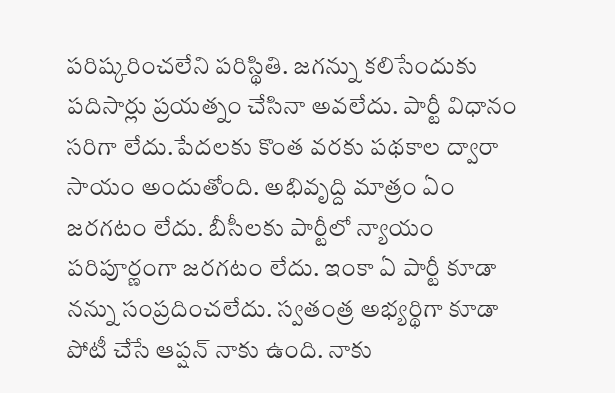పరిష్కరించలేని పరిస్థితి. జగన్ను కలిసేందుకు పదిసార్లు ప్రయత్నం చేసినా అవలేదు. పార్టీ విధానం సరిగా లేదు.పేదలకు కొంత వరకు పథకాల ద్వారా సాయం అందుతోంది. అభివృద్ది మాత్రం ఏం జరగటం లేదు. బీసీలకు పార్టీలో న్యాయం పరిపూర్ణంగా జరగటం లేదు. ఇంకా ఏ పార్టీ కూడా నన్ను సంప్రదించలేదు. స్వతంత్ర అభ్యర్థిగా కూడా పోటీ చేసే ఆప్షన్ నాకు ఉంది. నాకు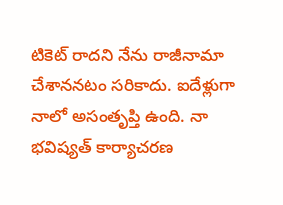టికెట్ రాదని నేను రాజీనామా చేశాననటం సరికాదు. ఐదేళ్లుగా నాలో అసంతృప్తి ఉంది. నా భవిష్యత్ కార్యాచరణ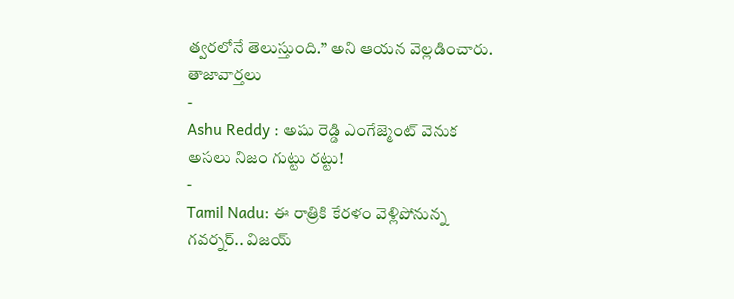త్వరలోనే తెలుస్తుంది.” అని ఆయన వెల్లడించారు.
తాజావార్తలు
-
Ashu Reddy : అషు రెడ్డి ఎంగేజ్మెంట్ వెనుక అసలు నిజం గుట్టు రట్టు!
-
Tamil Nadu: ఈ రాత్రికి కేరళం వెళ్లిపోనున్న గవర్నర్.. విజయ్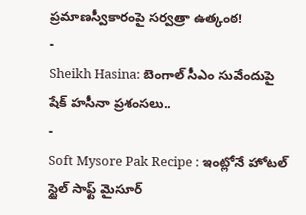ప్రమాణస్వీకారంపై సర్వత్రా ఉత్కంఠ!
-
Sheikh Hasina: బెంగాల్ సీఎం సువేందుపై షేక్ హసీనా ప్రశంసలు..
-
Soft Mysore Pak Recipe : ఇంట్లోనే హోటల్ స్టైల్ సాఫ్ట్ మైసూర్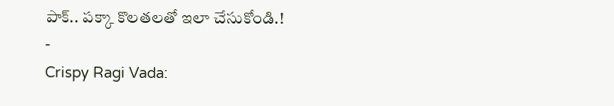పాక్.. పక్కా కొలతలతో ఇలా చేసుకోండి.!
-
Crispy Ragi Vada: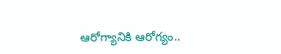ఆరోగ్యానికి ఆరోగ్యం..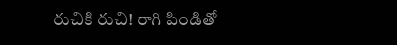రుచికి రుచి! రాగి పిండితో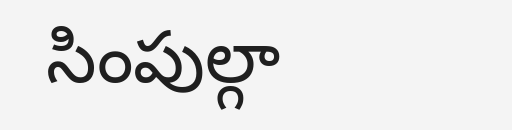సింపుల్గా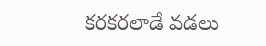కరకరలాడే వడలు